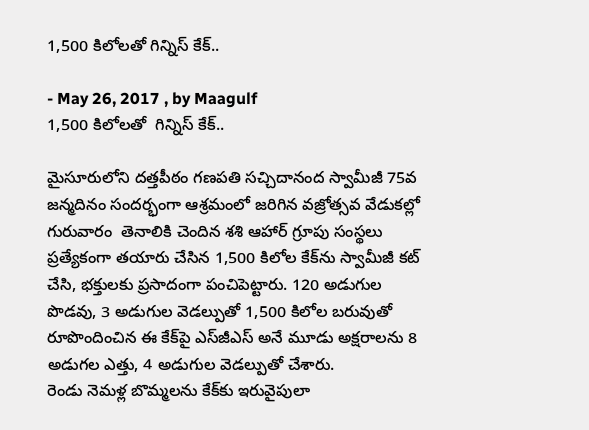1,500 కిలోలతో గిన్నిస్ కేక్..

- May 26, 2017 , by Maagulf
1,500 కిలోలతో  గిన్నిస్ కేక్..

మైసూరులోని దత్తపీఠం గణపతి సచ్చిదానంద స్వామీజీ 75వ జన్మదినం సందర్భంగా ఆశ్రమంలో జరిగిన వజ్రోత్సవ వేడుకల్లో గురువారం  తెనాలికి చెందిన శశి ఆహార్‌ గ్రూపు సంస్థలు ప్రత్యేకంగా తయారు చేసిన 1,500 కిలోల కేక్‌ను స్వామీజీ కట్‌ చేసి, భక్తులకు ప్రసాదంగా పంచిపెట్టారు. 120 అడుగుల పొడవు, 3 అడుగుల వెడల్పుతో 1,500 కిలోల బరువుతో రూపొందించిన ఈ కేక్‌పై ఎస్‌జీఎస్‌ అనే మూడు అక్షరాలను 8 అడుగల ఎత్తు, 4 అడుగుల వెడల్పుతో చేశారు.
రెండు నెమళ్ల బొమ్మలను కేక్‌కు ఇరువైపులా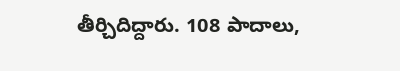తీర్చిదిద్దారు. 108 పాదాలు,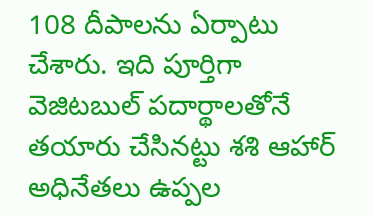108 దీపాలను ఏర్పాటు చేశారు. ఇది పూర్తిగా వెజిటబుల్‌ పదార్థాలతోనే తయారు చేసినట్టు శశి ఆహార్‌ అధినేతలు ఉప్పల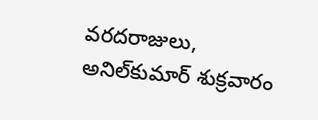వరదరాజులు,  అనిల్‌కుమార్‌ శుక్రవారం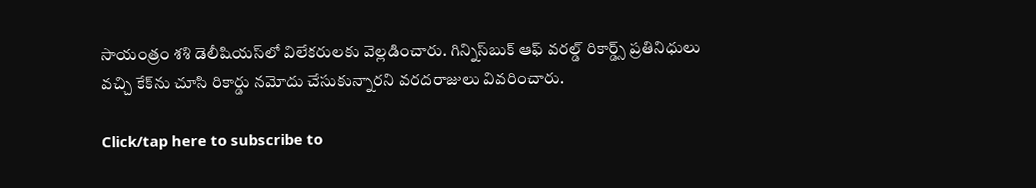సాయంత్రం శశి డెలీషియస్‌లో విలేకరులకు వెల్లడించారు. గిన్నిస్‌బుక్‌ ఆఫ్‌ వరల్డ్‌ రికార్డ్స్‌ ప్రతినిధులు వచ్చి కేక్‌ను చూసి రికార్డు నమోదు చేసుకున్నారని వరదరాజులు వివరించారు.

Click/tap here to subscribe to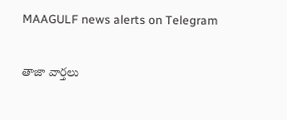MAAGULF news alerts on Telegram

తాజా వార్తలు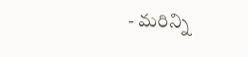- మరిన్ని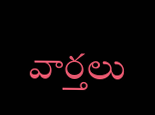వార్తలు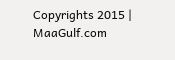Copyrights 2015 | MaaGulf.com